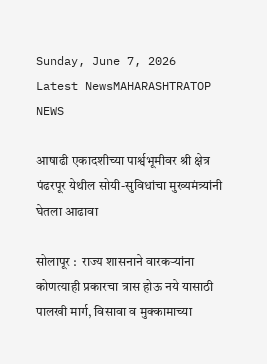Sunday, June 7, 2026
Latest NewsMAHARASHTRATOP NEWS

आषाढी एकादशीच्या पार्श्वभूमीवर श्री क्षेत्र पंढरपूर येथील सोयी-सुविधांचा मुख्यमंत्र्यांनी घेतला आढावा

सोलापूर :  राज्य शासनाने वारकऱ्यांना कोणत्याही प्रकारचा त्रास होऊ नये यासाठी पालखी मार्ग, विसावा व मुक्कामाच्या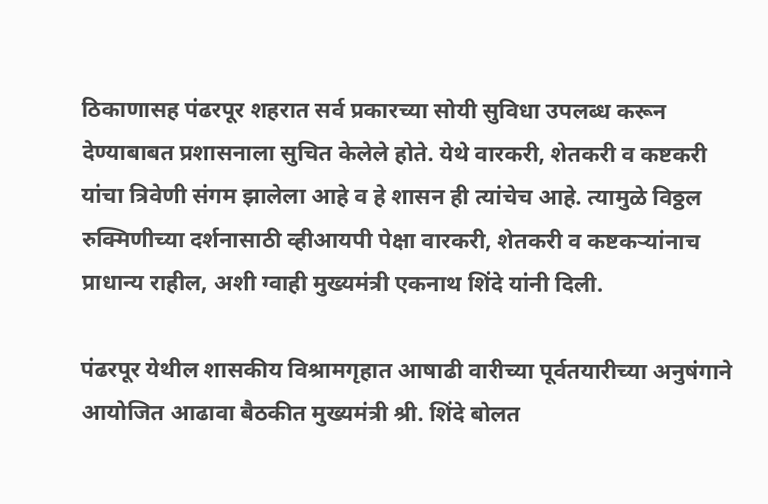ठिकाणासह पंढरपूर शहरात सर्व प्रकारच्या सोयी सुविधा उपलब्ध करून देण्याबाबत प्रशासनाला सुचित केलेले होते. येथे वारकरी, शेतकरी व कष्टकरी यांचा त्रिवेणी संगम झालेला आहे व हे शासन ही त्यांचेच आहे. त्यामुळे विठ्ठल रुक्मिणीच्या दर्शनासाठी व्हीआयपी पेक्षा वारकरी, शेतकरी व कष्टकऱ्यांनाच प्राधान्य राहील, अशी ग्वाही मुख्यमंत्री एकनाथ शिंदे यांनी दिली.

पंढरपूर येथील शासकीय विश्रामगृहात आषाढी वारीच्या पूर्वतयारीच्या अनुषंगाने आयोजित आढावा बैठकीत मुख्यमंत्री श्री. शिंदे बोलत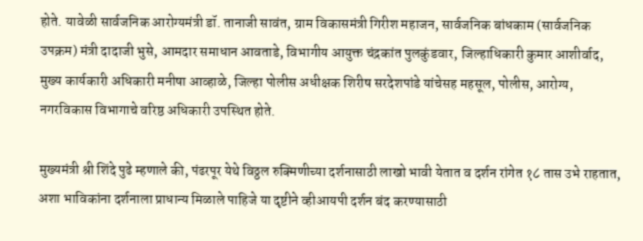होते. यावेळी सार्वजनिक आरोग्यमंत्री डॉ. तानाजी सावंत, ग्राम विकासमंत्री गिरीश महाजन, सार्वजनिक बांधकाम (सार्वजनिक उपक्रम) मंत्री दादाजी भुसे, आमदार समाधान आवताडे, विभागीय आयुक्त चंद्रकांत पुलकुंडवार, जिल्हाधिकारी कुमार आशीर्वाद, मुख्य कार्यकारी अधिकारी मनीषा आव्हाळे, जिल्हा पोलीस अधीक्षक शिरीष सरदेशपांडे यांचेसह महसूल, पोलीस, आरोग्य, नगरविकास विभागाचे वरिष्ठ अधिकारी उपस्थित होते.

मुख्यमंत्री श्री शिंदे पुढे म्हणाले की, पंढरपूर येथे विठ्ठल रुक्मिणीच्या दर्शनासाठी लाखो भावी येतात व दर्शन रांगेत १८ तास उभे राहतात, अशा भाविकांना दर्शनाला प्राधान्य मिळाले पाहिजे या दृष्टीने व्हीआयपी दर्शन बंद करण्यासाठी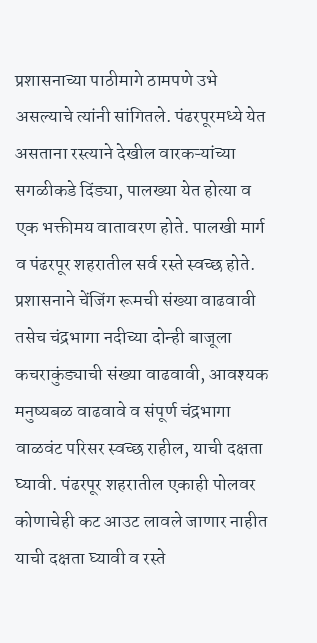प्रशासनाच्या पाठीमागे ठामपणे उभे असल्याचे त्यांनी सांगितले. पंढरपूरमध्ये येत असताना रस्त्याने देखील वारकऱ्यांच्या सगळीकडे दिंड्या, पालख्या येत होत्या व एक भक्तीमय वातावरण होते. पालखी मार्ग व पंढरपूर शहरातील सर्व रस्ते स्वच्छ होते. प्रशासनाने चेंजिंग रूमची संख्या वाढवावी तसेच चंद्रभागा नदीच्या दोन्ही बाजूला कचराकुंड्याची संख्या वाढवावी, आवश्यक मनुष्यबळ वाढवावे व संपूर्ण चंद्रभागा वाळवंट परिसर स्वच्छ राहील, याची दक्षता घ्यावी. पंढरपूर शहरातील एकाही पोलवर कोणाचेही कट आउट लावले जाणार नाहीत याची दक्षता घ्यावी व रस्ते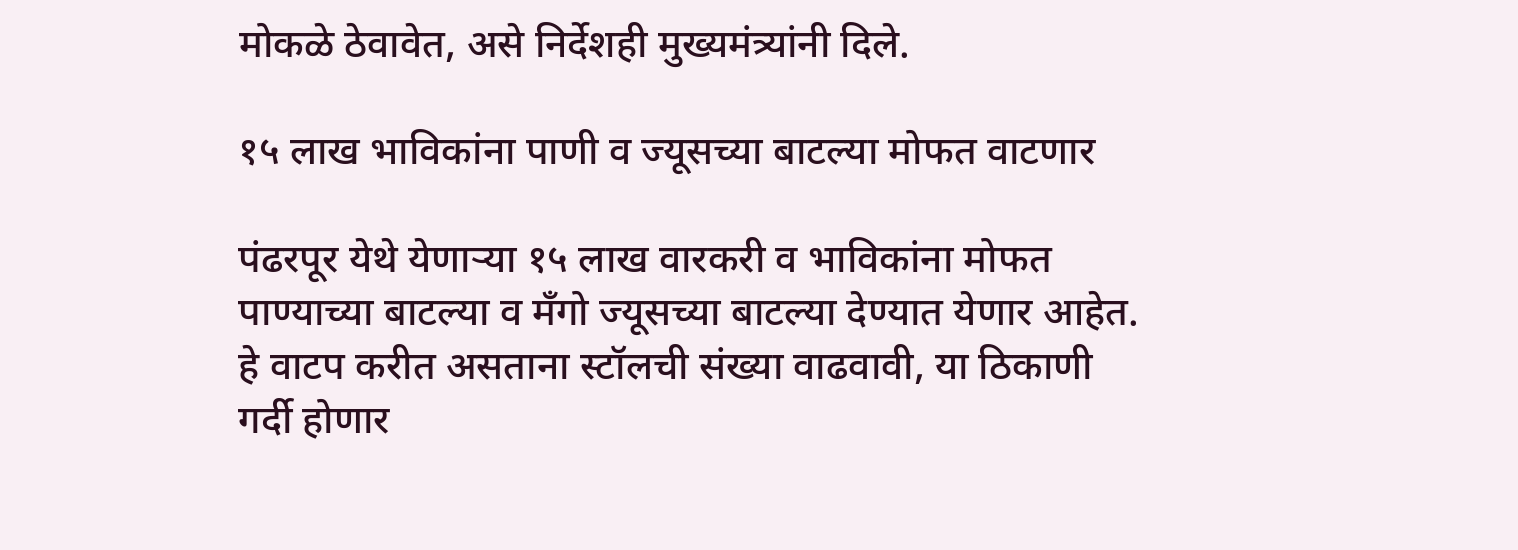मोकळे ठेवावेत, असे निर्देशही मुख्यमंत्र्यांनी दिले.

१५ लाख भाविकांना पाणी व ज्यूसच्या बाटल्या मोफत वाटणार

पंढरपूर येथे येणाऱ्या १५ लाख वारकरी व भाविकांना मोफत पाण्याच्या बाटल्या व मँगो ज्यूसच्या बाटल्या देण्यात येणार आहेत. हे वाटप करीत असताना स्टॉलची संख्या वाढवावी, या ठिकाणी गर्दी होणार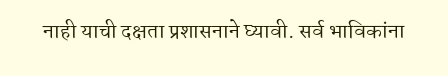नाही याची दक्षता प्रशासनाने घ्यावी. सर्व भाविकांना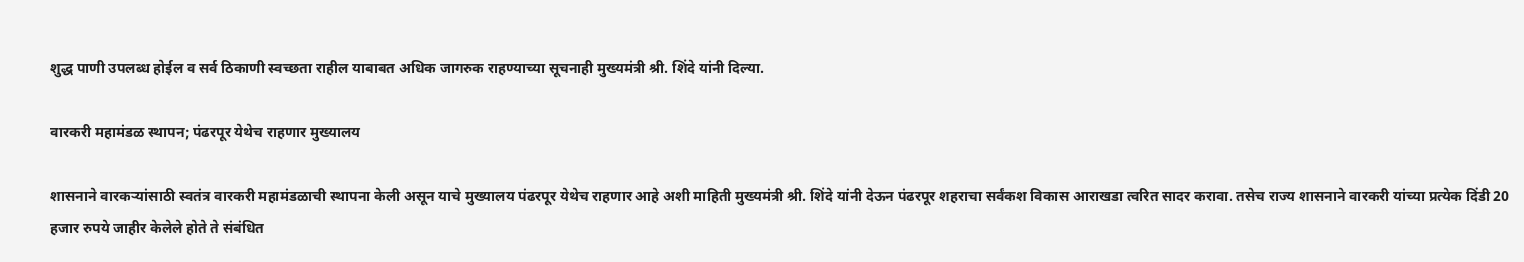शुद्ध पाणी उपलब्ध होईल व सर्व ठिकाणी स्वच्छता राहील याबाबत अधिक जागरुक राहण्याच्या सूचनाही मुख्यमंत्री श्री. शिंदे यांनी दिल्या.

वारकरी महामंडळ स्थापन; पंढरपूर येथेच राहणार मुख्यालय

शासनाने वारकऱ्यांसाठी स्वतंत्र वारकरी महामंडळाची स्थापना केली असून याचे मुख्यालय पंढरपूर येथेच राहणार आहे अशी माहिती मुख्यमंत्री श्री. शिंदे यांनी देऊन पंढरपूर शहराचा सर्वंकश विकास आराखडा त्वरित सादर करावा. तसेच राज्य शासनाने वारकरी यांच्या प्रत्येक दिंडी 20 हजार रुपये जाहीर केलेले होते ते संबंधित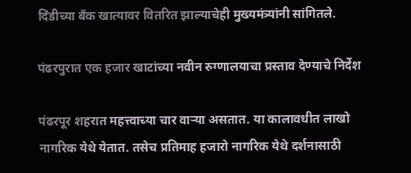दिंडीच्या बँक खात्यावर वितरित झाल्याचेही मुख्यमंत्र्यांनी सांगितले.

पंढरपुरात एक हजार खाटांच्या नवीन रुग्णालयाचा प्रस्ताव देण्याचे निर्देश

पंढरपूर शहरात महत्त्वाच्या चार वाऱ्या असतात. या कालावधीत लाखो नागरिक येथे येतात. तसेच प्रतिमाह हजारो नागरिक येथे दर्शनासाठी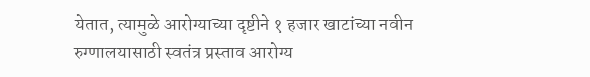येतात, त्यामुळे आरोग्याच्या दृष्टीने १ हजार खाटांच्या नवीन रुग्णालयासाठी स्वतंत्र प्रस्ताव आरोग्य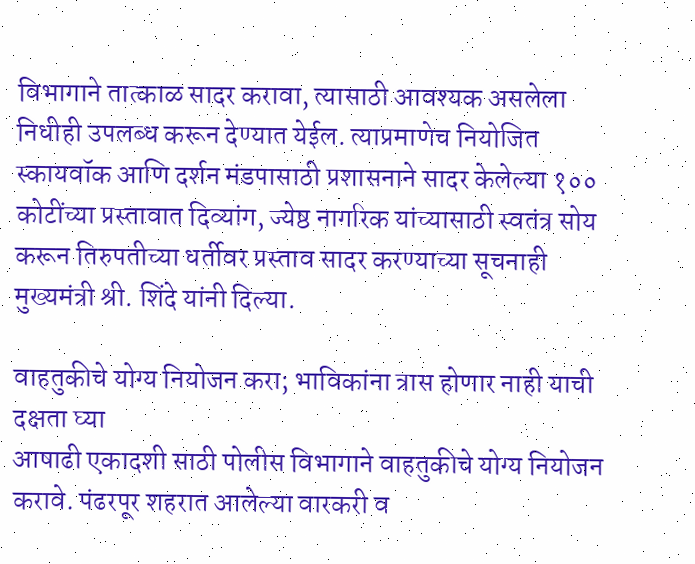विभागाने तात्काळ सादर करावा, त्यासाठी आवश्यक असलेला निधीही उपलब्ध करून देण्यात येईल. त्याप्रमाणेच नियोजित स्कायवॉक आणि दर्शन मंडपासाठी प्रशासनाने सादर केलेल्या १०० कोटींच्या प्रस्तावात दिव्यांग, ज्येष्ठ नागरिक यांच्यासाठी स्वतंत्र सोय करून तिरुपतीच्या धर्तीवर प्रस्ताव सादर करण्याच्या सूचनाही मुख्यमंत्री श्री. शिंदे यांनी दिल्या.

वाहतुकीचे योग्य नियोजन करा; भाविकांना त्रास होणार नाही याची दक्षता घ्या
आषाढी एकादशी साठी पोलीस विभागाने वाहतुकीचे योग्य नियोजन करावे. पंढरपूर शहरात आलेल्या वारकरी व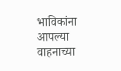भाविकांना आपल्या वाहनाच्या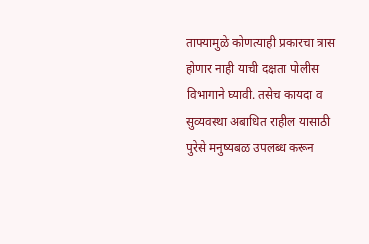ताफ्यामुळे कोणत्याही प्रकारचा त्रास होणार नाही याची दक्षता पोलीस विभागाने घ्यावी. तसेच कायदा व सुव्यवस्था अबाधित राहील यासाठी पुरेसे मनुष्यबळ उपलब्ध करून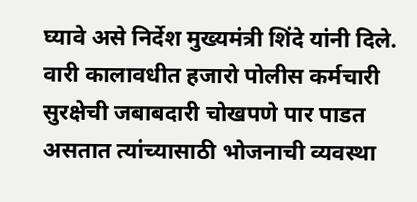घ्यावे असे निर्देश मुख्यमंत्री शिंदे यांनी दिले. वारी कालावधीत हजारो पोलीस कर्मचारी सुरक्षेची जबाबदारी चोखपणे पार पाडत असतात त्यांच्यासाठी भोजनाची व्यवस्था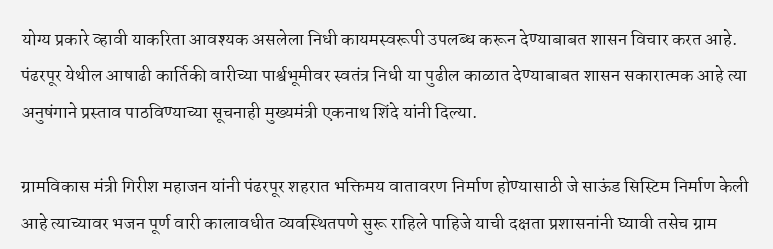योग्य प्रकारे व्हावी याकरिता आवश्यक असलेला निधी कायमस्वरूपी उपलब्ध करून देण्याबाबत शासन विचार करत आहे. पंढरपूर येथील आषाढी कार्तिकी वारीच्या पार्श्वभूमीवर स्वतंत्र निधी या पुढील काळात देण्याबाबत शासन सकारात्मक आहे त्या अनुषंगाने प्रस्ताव पाठविण्याच्या सूचनाही मुख्यमंत्री एकनाथ शिंदे यांनी दिल्या.

ग्रामविकास मंत्री गिरीश महाजन यांनी पंढरपूर शहरात भक्तिमय वातावरण निर्माण होण्यासाठी जे साऊंड सिस्टिम निर्माण केली आहे त्याच्यावर भजन पूर्ण वारी कालावधीत व्यवस्थितपणे सुरू राहिले पाहिजे याची दक्षता प्रशासनांनी घ्यावी तसेच ग्राम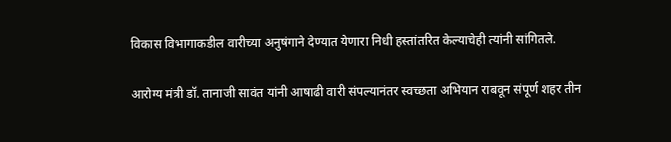विकास विभागाकडील वारीच्या अनुषंगाने देण्यात येणारा निधी हस्तांतरित केल्याचेही त्यांनी सांगितले.

आरोग्य मंत्री डॉ. तानाजी सावंत यांनी आषाढी वारी संपल्यानंतर स्वच्छता अभियान राबवून संपूर्ण शहर तीन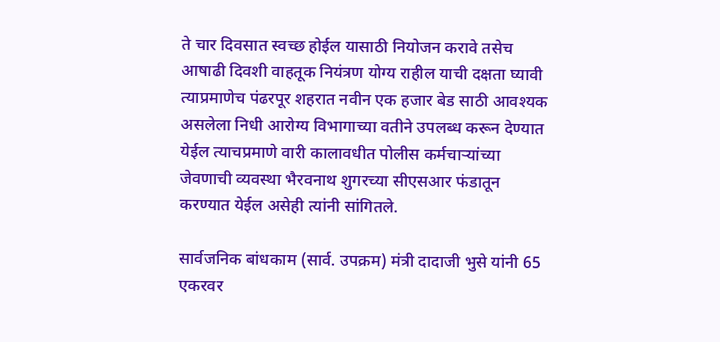ते चार दिवसात स्वच्छ होईल यासाठी नियोजन करावे तसेच आषाढी दिवशी वाहतूक नियंत्रण योग्य राहील याची दक्षता घ्यावी त्याप्रमाणेच पंढरपूर शहरात नवीन एक हजार बेड साठी आवश्यक असलेला निधी आरोग्य विभागाच्या वतीने उपलब्ध करून देण्यात येईल त्याचप्रमाणे वारी कालावधीत पोलीस कर्मचाऱ्यांच्या जेवणाची व्यवस्था भैरवनाथ शुगरच्या सीएसआर फंडातून करण्यात येईल असेही त्यांनी सांगितले.

सार्वजनिक बांधकाम (सार्व. उपक्रम) मंत्री दादाजी भुसे यांनी 65 एकरवर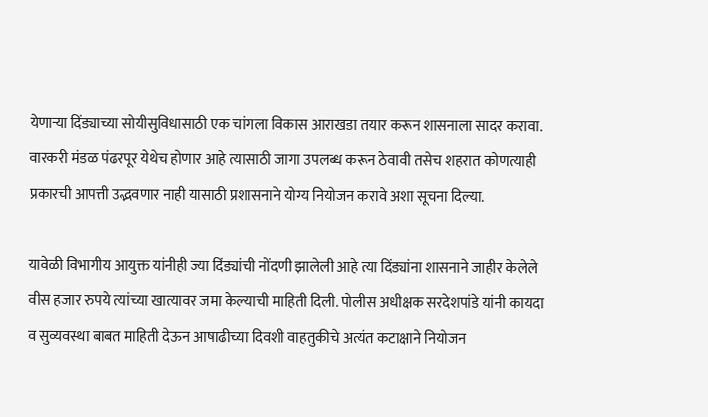येणाऱ्या दिंड्याच्या सोयीसुविधासाठी एक चांगला विकास आराखडा तयार करून शासनाला सादर करावा. वारकरी मंडळ पंढरपूर येथेच होणार आहे त्यासाठी जागा उपलब्ध करून ठेवावी तसेच शहरात कोणत्याही प्रकारची आपत्ती उद्भवणार नाही यासाठी प्रशासनाने योग्य नियोजन करावे अशा सूचना दिल्या.

यावेळी विभागीय आयुक्त यांनीही ज्या दिंड्यांची नोंदणी झालेली आहे त्या दिंड्यांना शासनाने जाहीर केलेले वीस हजार रुपये त्यांच्या खात्यावर जमा केल्याची माहिती दिली. पोलीस अधीक्षक सरदेशपांडे यांनी कायदा व सुव्यवस्था बाबत माहिती देऊन आषाढीच्या दिवशी वाहतुकीचे अत्यंत कटाक्षाने नियोजन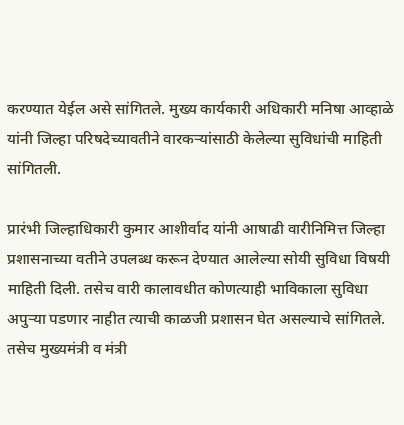करण्यात येईल असे सांगितले. मुख्य कार्यकारी अधिकारी मनिषा आव्हाळे यांनी जिल्हा परिषदेच्यावतीने वारकऱ्यांसाठी केलेल्या सुविधांची माहिती सांगितली.

प्रारंभी जिल्हाधिकारी कुमार आशीर्वाद यांनी आषाढी वारीनिमित्त जिल्हा प्रशासनाच्या वतीने उपलब्ध करून देण्यात आलेल्या सोयी सुविधा विषयी माहिती दिली. तसेच वारी कालावधीत कोणत्याही भाविकाला सुविधा अपुऱ्या पडणार नाहीत त्याची काळजी प्रशासन घेत असल्याचे सांगितले. तसेच मुख्यमंत्री व मंत्री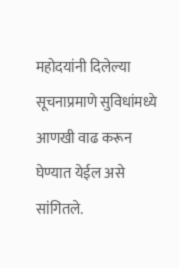महोदयांनी दिलेल्या सूचनाप्रमाणे सुविधांमध्ये आणखी वाढ करून घेण्यात येईल असे सांगितले.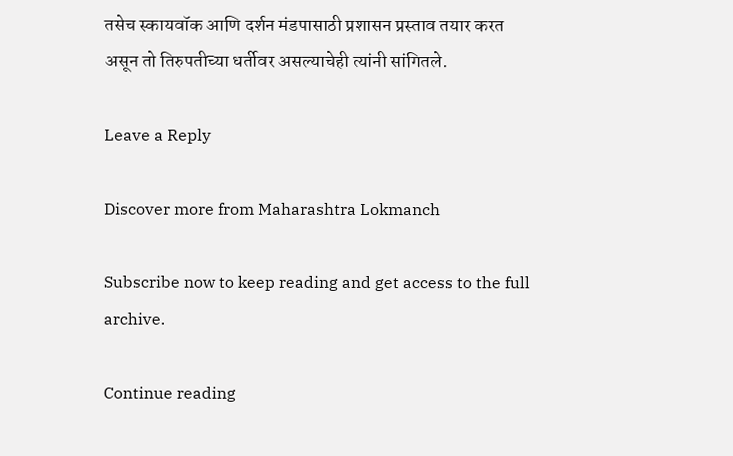तसेच स्कायवॉक आणि दर्शन मंडपासाठी प्रशासन प्रस्ताव तयार करत असून तो तिरुपतीच्या धर्तीवर असल्याचेही त्यांनी सांगितले.

Leave a Reply

Discover more from Maharashtra Lokmanch

Subscribe now to keep reading and get access to the full archive.

Continue reading